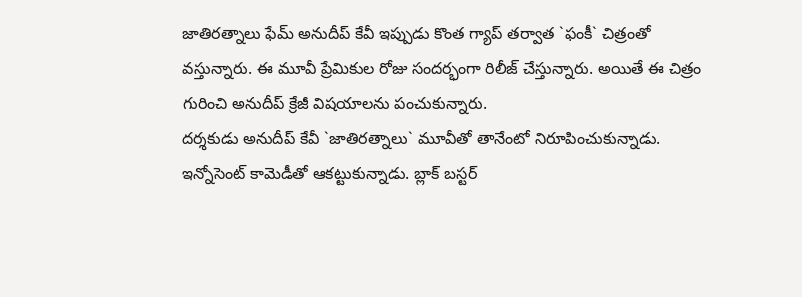జాతిరత్నాలు ఫేమ్ అనుదీప్ కేవీ ఇప్పుడు కొంత గ్యాప్ తర్వాత `ఫంకీ` చిత్రంతో వస్తున్నారు. ఈ మూవీ ప్రేమికుల రోజు సందర్భంగా రిలీజ్ చేస్తున్నారు. అయితే ఈ చిత్రం గురించి అనుదీప్ క్రేజీ విషయాలను పంచుకున్నారు.
దర్శకుడు అనుదీప్ కేవీ `జాతిరత్నాలు` మూవీతో తానేంటో నిరూపించుకున్నాడు. ఇన్నోసెంట్ కామెడీతో ఆకట్టుకున్నాడు. బ్లాక్ బస్టర్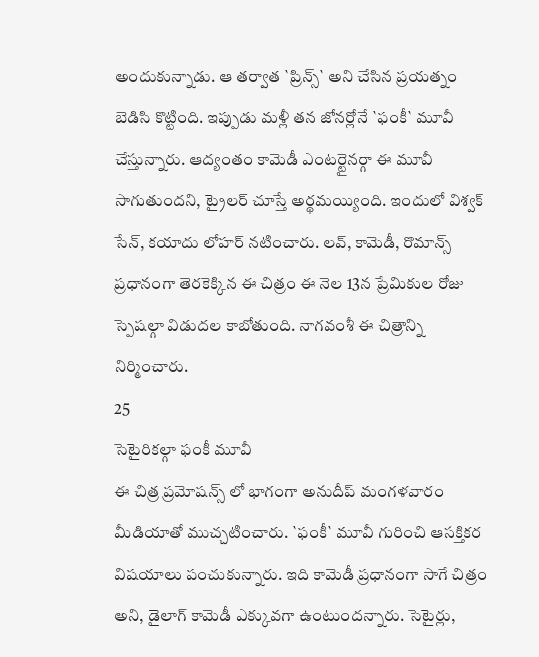అందుకున్నాడు. ఆ తర్వాత `ప్రిన్స్` అని చేసిన ప్రయత్నం బెడిసి కొట్టింది. ఇప్పుడు మళ్లీ తన జోనర్లోనే `ఫంకీ` మూవీ చేస్తున్నారు. ఆద్యంతం కామెడీ ఎంటర్టైనర్గా ఈ మూవీ సాగుతుందని, ట్రైలర్ చూస్తే అర్థమయ్యింది. ఇందులో విశ్వక్ సేన్, కయాదు లోహర్ నటించారు. లవ్, కామెడీ, రొమాన్స్ ప్రధానంగా తెరకెక్కిన ఈ చిత్రం ఈ నెల 13న ప్రేమికుల రోజు స్పెషల్గా విడుదల కాబోతుంది. నాగవంశీ ఈ చిత్రాన్ని నిర్మించారు.
25
సెటైరికల్గా ఫంకీ మూవీ
ఈ చిత్ర ప్రమోషన్స్ లో భాగంగా అనుదీప్ మంగళవారం మీడియాతో ముచ్చటించారు. `ఫంకీ` మూవీ గురించి ఆసక్తికర విషయాలు పంచుకున్నారు. ఇది కామెడీ ప్రధానంగా సాగే చిత్రం అని, డైలాగ్ కామెడీ ఎక్కువగా ఉంటుందన్నారు. సెటైర్లు,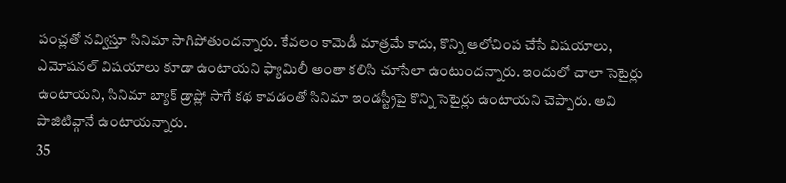పంచ్లతో నవ్విస్తూ సినిమా సాగిపోతుందన్నారు. కేవలం కామెడీ మాత్రమే కాదు, కొన్ని ఆలోచింప చేసే విషయాలు, ఎమోషనల్ విషయాలు కూడా ఉంటాయని ఫ్యామిలీ అంతా కలిసి చూసేలా ఉంటుందన్నారు. ఇందులో చాలా సెటైర్లు ఉంటాయని, సినిమా బ్యాక్ డ్రాప్లో సాగే కథ కావడంతో సినిమా ఇండస్ట్రీపై కొన్ని సెటైర్లు ఉంటాయని చెప్పారు. అవి పాజిటివ్గానే ఉంటాయన్నారు.
35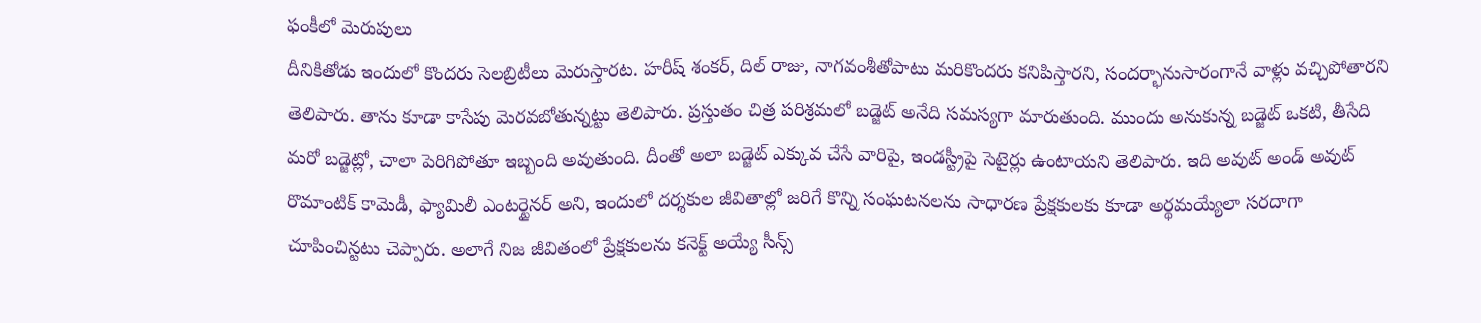ఫంకీలో మెరుపులు
దీనికితోడు ఇందులో కొందరు సెలబ్రిటీలు మెరుస్తారట. హరీష్ శంకర్, దిల్ రాజు, నాగవంశీతోపాటు మరికొందరు కనిపిస్తారని, సందర్భానుసారంగానే వాళ్లు వచ్చిపోతారని తెలిపారు. తాను కూడా కాసేపు మెరవబోతున్నట్టు తెలిపారు. ప్రస్తుతం చిత్ర పరిశ్రమలో బడ్జెట్ అనేది సమస్యగా మారుతుంది. ముందు అనుకున్న బడ్జెట్ ఒకటి, తీసేది మరో బడ్జెట్లో, చాలా పెరిగిపోతూ ఇబ్బంది అవుతుంది. దీంతో అలా బడ్జెట్ ఎక్కువ చేసే వారిపై, ఇండస్ట్రీపై సెటైర్లు ఉంటాయని తెలిపారు. ఇది అవుట్ అండ్ అవుట్ రొమాంటిక్ కామెడీ, ఫ్యామిలీ ఎంటర్టైనర్ అని, ఇందులో దర్శకుల జీవితాల్లో జరిగే కొన్ని సంఘటనలను సాధారణ ప్రేక్షకులకు కూడా అర్థమయ్యేలా సరదాగా చూపించిన్టటు చెప్పారు. అలాగే నిజ జీవితంలో ప్రేక్షకులను కనెక్ట్ అయ్యే సీన్స్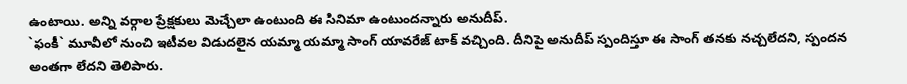ఉంటాయి. అన్ని వర్గాల ప్రేక్షకులు మెచ్చేలా ఉంటుంది ఈ సినిమా ఉంటుందన్నారు అనుదీప్.
`ఫంకీ` మూవీలో నుంచి ఇటీవల విడుదలైన యమ్మా యమ్మా సాంగ్ యావరేజ్ టాక్ వచ్చింది. దీనిపై అనుదీప్ స్పందిస్తూ ఈ సాంగ్ తనకు నచ్చలేదని, స్పందన అంతగా లేదని తెలిపారు.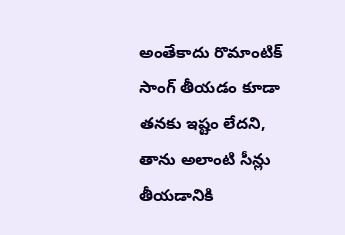అంతేకాదు రొమాంటిక్ సాంగ్ తీయడం కూడా తనకు ఇష్టం లేదని, తాను అలాంటి సీన్లు తీయడానికి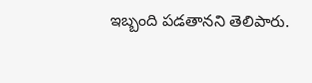ఇబ్బంది పడతానని తెలిపారు.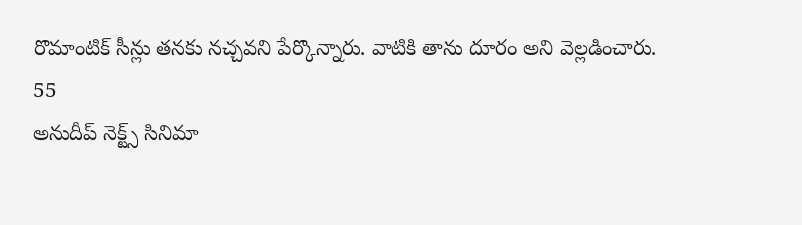రొమాంటిక్ సీన్లు తనకు నచ్చవని పేర్కొన్నారు. వాటికి తాను దూరం అని వెల్లడించారు.
55
అనుదీప్ నెక్ట్స్ సినిమా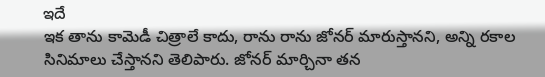ఇదే
ఇక తాను కామెడీ చిత్రాలే కాదు, రాను రాను జోనర్ మారుస్తానని, అన్ని రకాల సినిమాలు చేస్తానని తెలిపారు. జోనర్ మార్చినా తన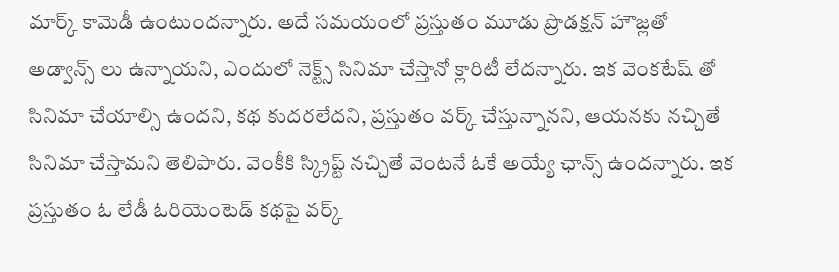మార్క్ కామెడీ ఉంటుందన్నారు. అదే సమయంలో ప్రస్తుతం మూడు ప్రొడక్షన్ హౌజ్లతో అడ్వాన్స్ లు ఉన్నాయని, ఎందులో నెక్ట్స్ సినిమా చేస్తానో క్లారిటీ లేదన్నారు. ఇక వెంకటేష్ తో సినిమా చేయాల్సి ఉందని, కథ కుదరలేదని, ప్రస్తుతం వర్క్ చేస్తున్నానని, ఆయనకు నచ్చితే సినిమా చేస్తామని తెలిపారు. వెంకీకి స్క్రిప్ట్ నచ్చితే వెంటనే ఓకే అయ్యే ఛాన్స్ ఉందన్నారు. ఇక ప్రస్తుతం ఓ లేడీ ఓరియెంటెడ్ కథపై వర్క్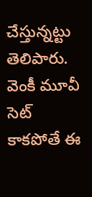చేస్తున్నట్టు తెలిపారు. వెంకీ మూవీ సెట్ కాకపోతే ఈ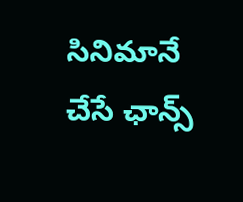సినిమానే చేసే ఛాన్స్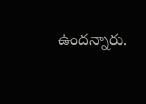ఉందన్నారు.